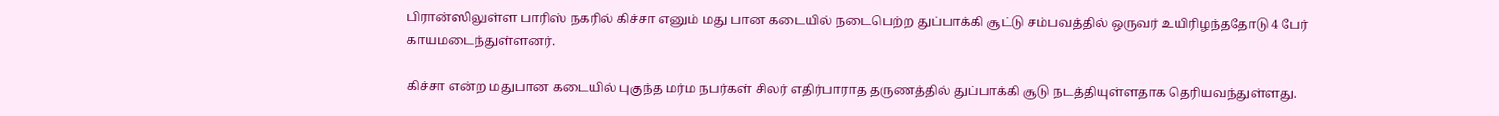பிரான்ஸிலுள்ள பாரிஸ் நகரில் கிச்சா எனும் மது பான கடையில் நடைபெற்ற துப்பாக்கி சூட்டு சம்பவத்தில் ஒருவர் உயிரிழந்ததோடு 4 பேர் காயமடைந்துள்ளனர்.

கிச்சா என்ற மதுபான கடையில் புகுந்த மர்ம நபர்கள் சிலர் எதிர்பாராத தருணத்தில் துப்பாக்கி சூடு நடத்தியுள்ளதாக தெரியவந்துள்ளது.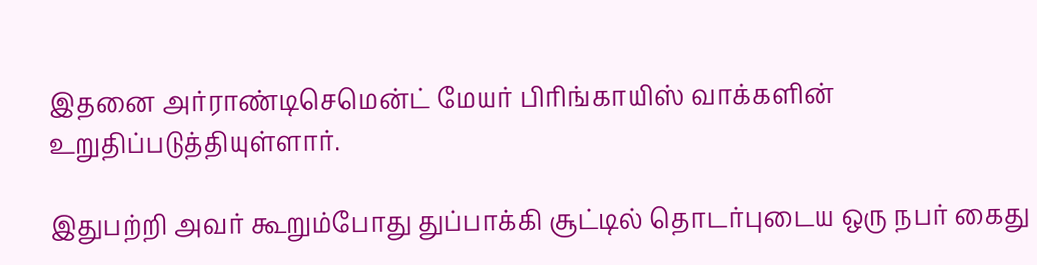இதனை அர்ராண்டிசெமென்ட் மேயர் பிரிங்காயிஸ் வாக்களின் உறுதிப்படுத்தியுள்ளார்.

இதுபற்றி அவர் கூறும்போது துப்பாக்கி சூட்டில் தொடர்புடைய ஒரு நபர் கைது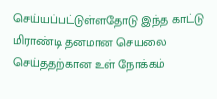செய்யப்பட்டுள்ளதோடு இந்த காட்டு மிராண்டி தனமான செயலை செய்ததற்கான உள் நோக்கம்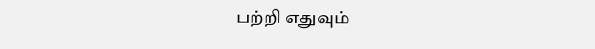பற்றி எதுவும்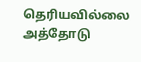தெரியவில்லை அத்தோடு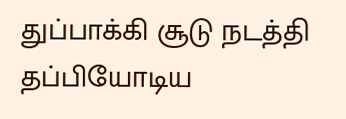துப்பாக்கி சூடு நடத்தி தப்பியோடிய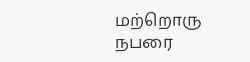மற்றொரு நபரை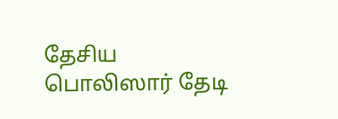தேசிய பொலிஸார் தேடி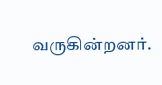வருகின்றனர்.